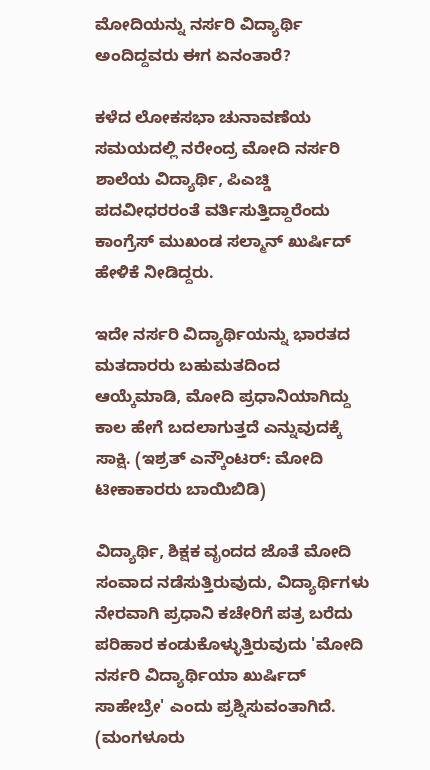ಮೋದಿಯನ್ನು ನರ್ಸರಿ ವಿದ್ಯಾರ್ಥಿ ಅಂದಿದ್ದವರು ಈಗ ಏನಂತಾರೆ?

ಕಳೆದ ಲೋಕಸಭಾ ಚುನಾವಣೆಯ ಸಮಯದಲ್ಲಿ ನರೇಂದ್ರ ಮೋದಿ ನರ್ಸರಿ ಶಾಲೆಯ ವಿದ್ಯಾರ್ಥಿ, ಪಿಎಚ್ಡಿ ಪದವೀಧರರಂತೆ ವರ್ತಿಸುತ್ತಿದ್ದಾರೆಂದು ಕಾಂಗ್ರೆಸ್ ಮುಖಂಡ ಸಲ್ಮಾನ್ ಖುರ್ಷಿದ್ ಹೇಳಿಕೆ ನೀಡಿದ್ದರು.

ಇದೇ ನರ್ಸರಿ ವಿದ್ಯಾರ್ಥಿಯನ್ನು ಭಾರತದ ಮತದಾರರು ಬಹುಮತದಿಂದ ಆಯ್ಕೆಮಾಡಿ, ಮೋದಿ ಪ್ರಧಾನಿಯಾಗಿದ್ದು ಕಾಲ ಹೇಗೆ ಬದಲಾಗುತ್ತದೆ ಎನ್ನುವುದಕ್ಕೆ ಸಾಕ್ಷಿ. (ಇಶ್ರತ್ ಎನ್ಕೌಂಟರ್: ಮೋದಿ ಟೀಕಾಕಾರರು ಬಾಯಿಬಿಡಿ)

ವಿದ್ಯಾರ್ಥಿ, ಶಿಕ್ಷಕ ವೃಂದದ ಜೊತೆ ಮೋದಿ ಸಂವಾದ ನಡೆಸುತ್ತಿರುವುದು, ವಿದ್ಯಾರ್ಥಿಗಳು ನೇರವಾಗಿ ಪ್ರಧಾನಿ ಕಚೇರಿಗೆ ಪತ್ರ ಬರೆದು ಪರಿಹಾರ ಕಂಡುಕೊಳ್ಳುತ್ತಿರುವುದು 'ಮೋದಿ ನರ್ಸರಿ ವಿದ್ಯಾರ್ಥಿಯಾ ಖುರ್ಷಿದ್ ಸಾಹೇಬ್ರೇ' ಎಂದು ಪ್ರಶ್ನಿಸುವಂತಾಗಿದೆ. (ಮಂಗಳೂರು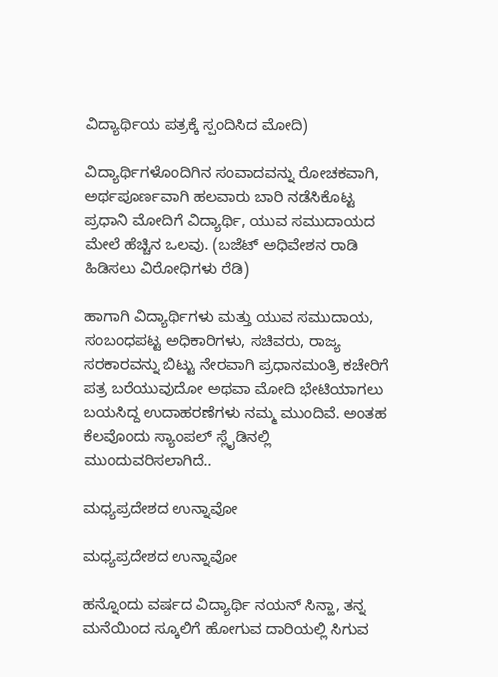ವಿದ್ಯಾರ್ಥಿಯ ಪತ್ರಕ್ಕೆ ಸ್ಪಂದಿಸಿದ ಮೋದಿ)

ವಿದ್ಯಾರ್ಥಿಗಳೊಂದಿಗಿನ ಸಂವಾದವನ್ನು ರೋಚಕವಾಗಿ, ಅರ್ಥಪೂರ್ಣವಾಗಿ ಹಲವಾರು ಬಾರಿ ನಡೆಸಿಕೊಟ್ಟ ಪ್ರಧಾನಿ ಮೋದಿಗೆ ವಿದ್ಯಾರ್ಥಿ, ಯುವ ಸಮುದಾಯದ ಮೇಲೆ ಹೆಚ್ಚಿನ ಒಲವು. (ಬಜೆಟ್ ಅಧಿವೇಶನ ರಾಡಿ ಹಿಡಿಸಲು ವಿರೋಧಿಗಳು ರೆಡಿ)

ಹಾಗಾಗಿ ವಿದ್ಯಾರ್ಥಿಗಳು ಮತ್ತು ಯುವ ಸಮುದಾಯ, ಸಂಬಂಧಪಟ್ಟ ಅಧಿಕಾರಿಗಳು, ಸಚಿವರು, ರಾಜ್ಯ ಸರಕಾರವನ್ನು ಬಿಟ್ಟು ನೇರವಾಗಿ ಪ್ರಧಾನಮಂತ್ರಿ ಕಚೇರಿಗೆ ಪತ್ರ ಬರೆಯುವುದೋ ಅಥವಾ ಮೋದಿ ಭೇಟಿಯಾಗಲು ಬಯಸಿದ್ದ ಉದಾಹರಣೆಗಳು ನಮ್ಮ ಮುಂದಿವೆ. ಅಂತಹ ಕೆಲವೊಂದು ಸ್ಯಾಂಪಲ್ ಸ್ಲೈಡಿನಲ್ಲಿ ಮುಂದುವರಿಸಲಾಗಿದೆ..

ಮಧ್ಯಪ್ರದೇಶದ ಉನ್ನಾವೋ

ಮಧ್ಯಪ್ರದೇಶದ ಉನ್ನಾವೋ

ಹನ್ನೊಂದು ವರ್ಷದ ವಿದ್ಯಾರ್ಥಿ ನಯನ್ ಸಿನ್ಹಾ, ತನ್ನ ಮನೆಯಿಂದ ಸ್ಕೂಲಿಗೆ ಹೋಗುವ ದಾರಿಯಲ್ಲಿ ಸಿಗುವ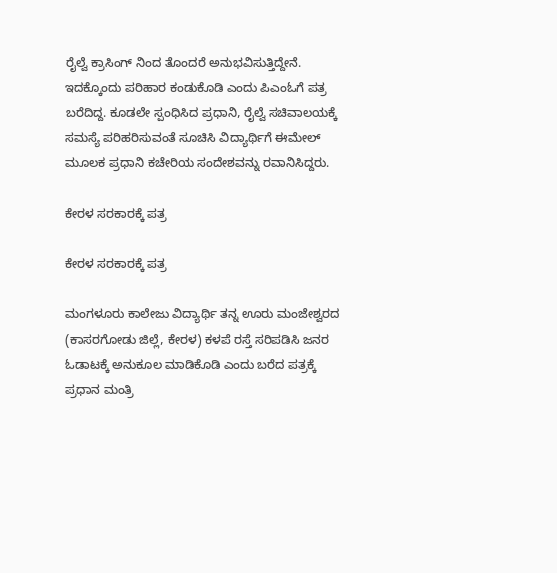ರೈಲ್ವೆ ಕ್ರಾಸಿಂಗ್ ನಿಂದ ತೊಂದರೆ ಅನುಭವಿಸುತ್ತಿದ್ದೇನೆ. ಇದಕ್ಕೊಂದು ಪರಿಹಾರ ಕಂಡುಕೊಡಿ ಎಂದು ಪಿಎಂಓಗೆ ಪತ್ರ ಬರೆದಿದ್ದ. ಕೂಡಲೇ ಸ್ಪಂಧಿಸಿದ ಪ್ರಧಾನಿ, ರೈಲ್ವೆ ಸಚಿವಾಲಯಕ್ಕೆ ಸಮಸ್ಯೆ ಪರಿಹರಿಸುವಂತೆ ಸೂಚಿಸಿ ವಿದ್ಯಾರ್ಥಿಗೆ ಈಮೇಲ್ ಮೂಲಕ ಪ್ರಧಾನಿ ಕಚೇರಿಯ ಸಂದೇಶವನ್ನು ರವಾನಿಸಿದ್ದರು.

ಕೇರಳ ಸರಕಾರಕ್ಕೆ ಪತ್ರ

ಕೇರಳ ಸರಕಾರಕ್ಕೆ ಪತ್ರ

ಮಂಗಳೂರು ಕಾಲೇಜು ವಿದ್ಯಾರ್ಥಿ ತನ್ನ ಊರು ಮಂಜೇಶ್ವರದ (ಕಾಸರಗೋಡು ಜಿಲ್ಲೆ, ಕೇರಳ) ಕಳಪೆ ರಸ್ತೆ ಸರಿಪಡಿಸಿ ಜನರ ಓಡಾಟಕ್ಕೆ ಅನುಕೂಲ ಮಾಡಿಕೊಡಿ ಎಂದು ಬರೆದ ಪತ್ರಕ್ಕೆ ಪ್ರಧಾನ ಮಂತ್ರಿ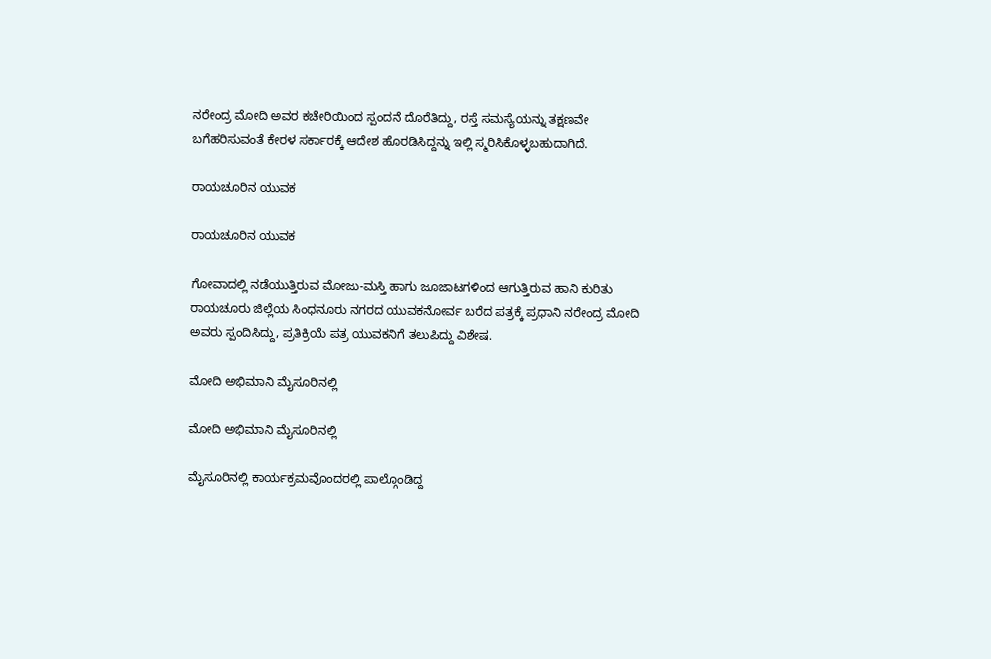ನರೇಂದ್ರ ಮೋದಿ ಅವರ ಕಚೇರಿಯಿಂದ ಸ್ಪಂದನೆ ದೊರೆತಿದ್ದು, ರಸ್ತೆ ಸಮಸ್ಯೆಯನ್ನು ತಕ್ಷಣವೇ ಬಗೆಹರಿಸುವಂತೆ ಕೇರಳ ಸರ್ಕಾರಕ್ಕೆ ಆದೇಶ ಹೊರಡಿಸಿದ್ದನ್ನು ಇಲ್ಲಿ ಸ್ಮರಿಸಿಕೊಳ್ಳಬಹುದಾಗಿದೆ.

ರಾಯಚೂರಿನ ಯುವಕ

ರಾಯಚೂರಿನ ಯುವಕ

ಗೋವಾದಲ್ಲಿ ನಡೆಯುತ್ತಿರುವ ಮೋಜು-ಮಸ್ತಿ ಹಾಗು ಜೂಜಾಟಗಳಿಂದ ಆಗುತ್ತಿರುವ ಹಾನಿ ಕುರಿತು ರಾಯಚೂರು ಜಿಲ್ಲೆಯ ಸಿಂಧನೂರು ನಗರದ ಯುವಕನೋರ್ವ ಬರೆದ ಪತ್ರಕ್ಕೆ ಪ್ರಧಾನಿ ನರೇಂದ್ರ ಮೋದಿ ಅವರು ಸ್ಪಂದಿಸಿದ್ದು, ಪ್ರತಿಕ್ರಿಯೆ ಪತ್ರ ಯುವಕನಿಗೆ ತಲುಪಿದ್ದು ವಿಶೇಷ.

ಮೋದಿ ಅಭಿಮಾನಿ ಮೈಸೂರಿನಲ್ಲಿ

ಮೋದಿ ಅಭಿಮಾನಿ ಮೈಸೂರಿನಲ್ಲಿ

ಮೈಸೂರಿನಲ್ಲಿ ಕಾರ್ಯಕ್ರಮವೊಂದರಲ್ಲಿ ಪಾಲ್ಗೊಂಡಿದ್ದ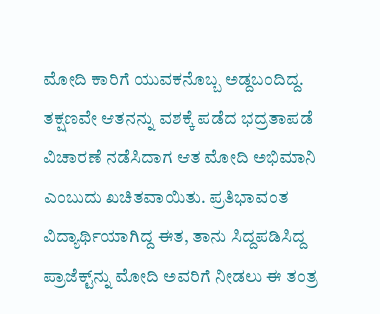ಮೋದಿ ಕಾರಿಗೆ ಯುವಕನೊಬ್ಬ ಅಡ್ದಬಂದಿದ್ದ. ತಕ್ಷಣವೇ ಆತನನ್ನು ವಶಕ್ಕೆ ಪಡೆದ ಭದ್ರತಾಪಡೆ ವಿಚಾರಣೆ ನಡೆಸಿದಾಗ ಆತ ಮೋದಿ ಅಭಿಮಾನಿ ಎಂಬುದು ಖಚಿತವಾಯಿತು. ಪ್ರತಿಭಾವಂತ ವಿದ್ಯಾರ್ಥಿಯಾಗಿದ್ದ ಈತ, ತಾನು ಸಿದ್ದಪಡಿಸಿದ್ದ ಪ್ರಾಜೆಕ್ಟ್‌ನ್ನು ಮೋದಿ ಅವರಿಗೆ ನೀಡಲು ಈ ತಂತ್ರ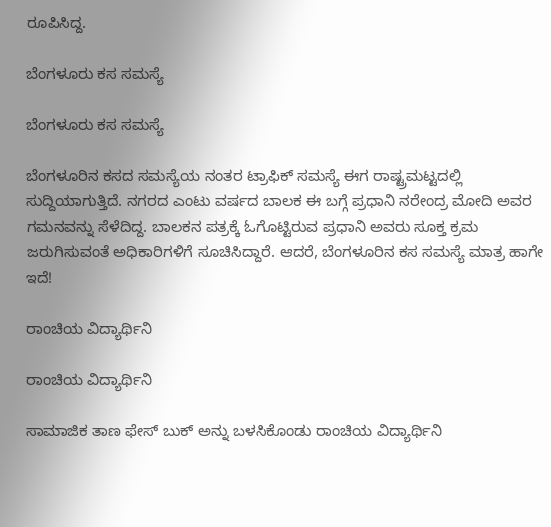ರೂಪಿಸಿದ್ದ.

ಬೆಂಗಳೂರು ಕಸ ಸಮಸ್ಯೆ

ಬೆಂಗಳೂರು ಕಸ ಸಮಸ್ಯೆ

ಬೆಂಗಳೂರಿನ ಕಸದ ಸಮಸ್ಯೆಯ ನಂತರ ಟ್ರಾಫಿಕ್ ಸಮಸ್ಯೆ ಈಗ ರಾಷ್ಟ್ರಮಟ್ಟದಲ್ಲಿ ಸುದ್ದಿಯಾಗುತ್ತಿದೆ. ನಗರದ ಎಂಟು ವರ್ಷದ ಬಾಲಕ ಈ ಬಗ್ಗೆ ಪ್ರಧಾನಿ ನರೇಂದ್ರ ಮೋದಿ ಅವರ ಗಮನವನ್ನು ಸೆಳೆದಿದ್ದ. ಬಾಲಕನ ಪತ್ರಕ್ಕೆ ಓಗೊಟ್ಟಿರುವ ಪ್ರಧಾನಿ ಅವರು ಸೂಕ್ತ ಕ್ರಮ ಜರುಗಿಸುವಂತೆ ಅಧಿಕಾರಿಗಳಿಗೆ ಸೂಚಿಸಿದ್ದಾರೆ. ಆದರೆ, ಬೆಂಗಳೂರಿನ ಕಸ ಸಮಸ್ಯೆ ಮಾತ್ರ ಹಾಗೇ ಇದೆ!

ರಾಂಚಿಯ ವಿದ್ಯಾರ್ಥಿನಿ

ರಾಂಚಿಯ ವಿದ್ಯಾರ್ಥಿನಿ

ಸಾಮಾಜಿಕ ತಾಣ ಫೇಸ್ ಬುಕ್ ಅನ್ನು ಬಳಸಿಕೊಂಡು ರಾಂಚಿಯ ವಿದ್ಯಾರ್ಥಿನಿ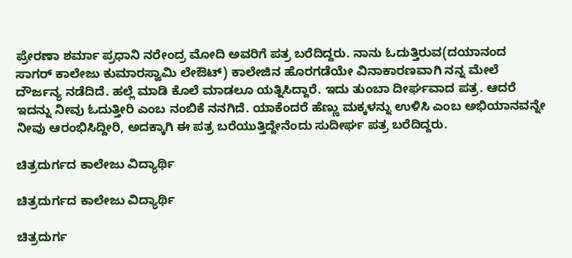ಪ್ರೇರಣಾ ಶರ್ಮಾ ಪ್ರಧಾನಿ ನರೇಂದ್ರ ಮೋದಿ ಅವರಿಗೆ ಪತ್ರ ಬರೆದಿದ್ದರು. ನಾನು ಓದುತ್ತಿರುವ(ದಯಾನಂದ ಸಾಗರ್ ಕಾಲೇಜು ಕುಮಾರಸ್ವಾಮಿ ಲೇಔಟ್) ಕಾಲೇಜಿನ ಹೊರಗಡೆಯೇ ವಿನಾಕಾರಣವಾಗಿ ನನ್ನ ಮೇಲೆ ದೌರ್ಜನ್ಯ ನಡೆದಿದೆ. ಹಲ್ಲೆ ಮಾಡಿ ಕೊಲೆ ಮಾಡಲೂ ಯತ್ನಿಸಿದ್ದಾರೆ. ಇದು ತುಂಬಾ ದೀರ್ಘವಾದ ಪತ್ರ. ಆದರೆ ಇದನ್ನು ನೀವು ಓದುತ್ತೀರಿ ಎಂಬ ನಂಬಿಕೆ ನನಗಿದೆ. ಯಾಕೆಂದರೆ ಹೆಣ್ಣು ಮಕ್ಕಳನ್ನು ಉಳಿಸಿ ಎಂಬ ಅಭಿಯಾನವನ್ನೇ ನೀವು ಆರಂಭಿಸಿದ್ದೀರಿ, ಅದಕ್ಕಾಗಿ ಈ ಪತ್ರ ಬರೆಯುತ್ತಿದ್ದೇನೆಂದು ಸುದೀರ್ಘ ಪತ್ರ ಬರೆದಿದ್ದರು.

ಚಿತ್ರದುರ್ಗದ ಕಾಲೇಜು ವಿದ್ಯಾರ್ಥಿ

ಚಿತ್ರದುರ್ಗದ ಕಾಲೇಜು ವಿದ್ಯಾರ್ಥಿ

ಚಿತ್ರದುರ್ಗ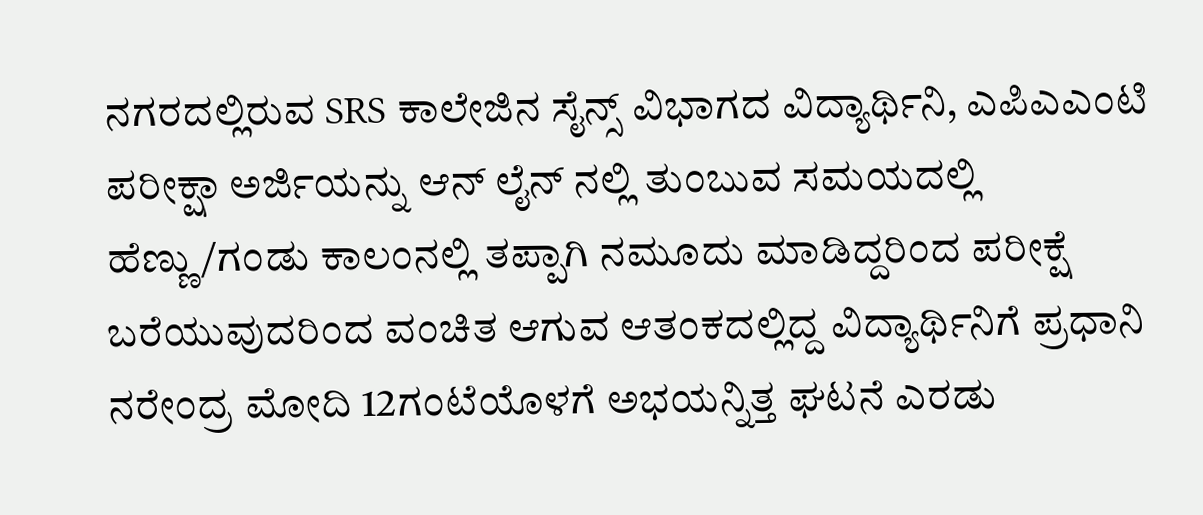ನಗರದಲ್ಲಿರುವ SRS ಕಾಲೇಜಿನ ಸೈನ್ಸ್ ವಿಭಾಗದ ವಿದ್ಯಾರ್ಥಿನಿ, ಎಪಿಎಎಂಟಿ ಪರೀಕ್ಷಾ ಅರ್ಜಿಯನ್ನು ಆನ್ ಲೈನ್ ನಲ್ಲಿ ತುಂಬುವ ಸಮಯದಲ್ಲಿ ಹೆಣ್ಣು/ಗಂಡು ಕಾಲಂನಲ್ಲಿ ತಪ್ಪಾಗಿ ನಮೂದು ಮಾಡಿದ್ದರಿಂದ ಪರೀಕ್ಷೆ ಬರೆಯುವುದರಿಂದ ವಂಚಿತ ಆಗುವ ಆತಂಕದಲ್ಲಿದ್ದ ವಿದ್ಯಾರ್ಥಿನಿಗೆ ಪ್ರಧಾನಿ ನರೇಂದ್ರ ಮೋದಿ 12ಗಂಟೆಯೊಳಗೆ ಅಭಯನ್ನಿತ್ತ ಘಟನೆ ಎರಡು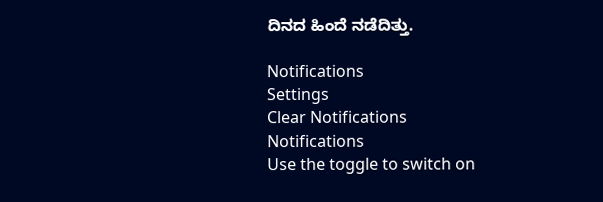ದಿನದ ಹಿಂದೆ ನಡೆದಿತ್ತು.

Notifications
Settings
Clear Notifications
Notifications
Use the toggle to switch on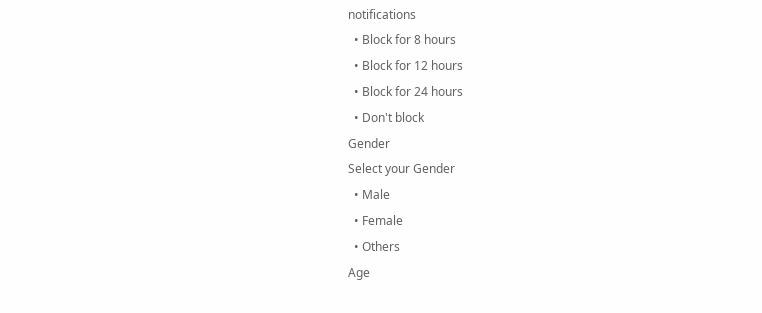notifications
  • Block for 8 hours
  • Block for 12 hours
  • Block for 24 hours
  • Don't block
Gender
Select your Gender
  • Male
  • Female
  • Others
Age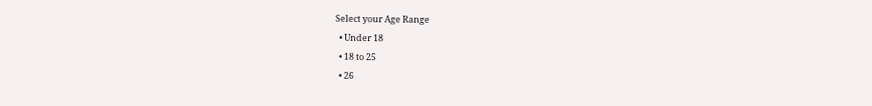Select your Age Range
  • Under 18
  • 18 to 25
  • 26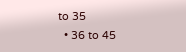to 35
  • 36 to 45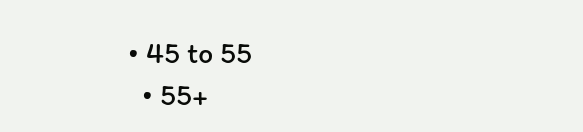• 45 to 55
  • 55+